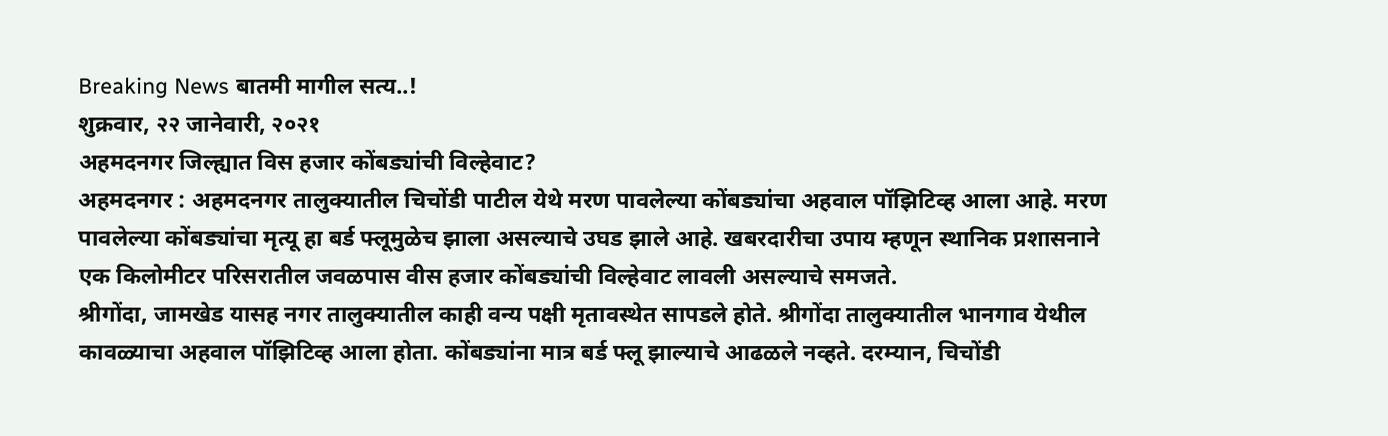Breaking News बातमी मागील सत्य..!
शुक्रवार, २२ जानेवारी, २०२१
अहमदनगर जिल्ह्यात विस हजार कोंबड्यांची विल्हेवाट?
अहमदनगर : अहमदनगर तालुक्यातील चिचोंडी पाटील येथे मरण पावलेल्या कोंबड्यांचा अहवाल पॉझिटिव्ह आला आहे. मरण पावलेल्या कोंबड्यांचा मृत्यू हा बर्ड फ्लूमुळेच झाला असल्याचे उघड झाले आहे. खबरदारीचा उपाय म्हणून स्थानिक प्रशासनाने एक किलोमीटर परिसरातील जवळपास वीस हजार कोंबड्यांची विल्हेवाट लावली असल्याचे समजते.
श्रीगोंदा, जामखेड यासह नगर तालुक्यातील काही वन्य पक्षी मृतावस्थेत सापडले होते. श्रीगोंदा तालुक्यातील भानगाव येथील कावळ्याचा अहवाल पॉझिटिव्ह आला होता. कोंबड्यांना मात्र बर्ड फ्लू झाल्याचे आढळले नव्हते. दरम्यान, चिचोंडी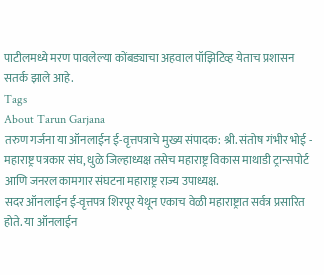पाटीलमध्ये मरण पावलेल्या कोंबड्याचा अहवाल पॉझिटिव्ह येताच प्रशासन सतर्क झाले आहे.
Tags
About Tarun Garjana
तरुण गर्जना या ऑनलाईन ई-वृत्तपत्राचे मुख्य संपादक: श्री. संतोष गंभीर भोई - महाराष्ट्र पत्रकार संघ, धुळे जिल्हाध्यक्ष तसेच महाराष्ट्र विकास माथाडी ट्रान्सपोर्ट आणि जनरल कामगार संघटना महाराष्ट्र राज्य उपाध्यक्ष.
सदर ऑनलाईन ई-वृत्तपत्र शिरपूर येथून एकाच वेळी महाराष्ट्रात सर्वत्र प्रसारित होते. या ऑनलाईन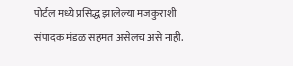पोर्टल मध्ये प्रसिद्ध झालेल्या मजकुराशी संपादक मंडळ सहमत असेलच असे नाही.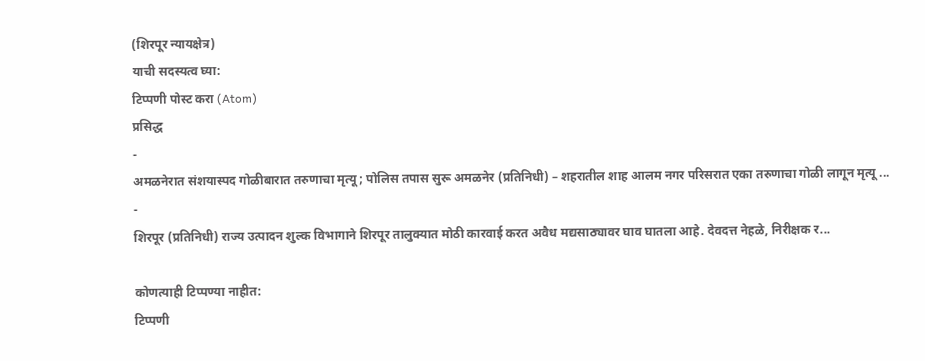(शिरपूर न्यायक्षेत्र)
याची सदस्यत्व घ्या:
टिप्पणी पोस्ट करा (Atom)
प्रसिद्ध
-
अमळनेरात संशयास्पद गोळीबारात तरुणाचा मृत्यू; पोलिस तपास सुरू अमळनेर (प्रतिनिधी) – शहरातील शाह आलम नगर परिसरात एका तरुणाचा गोळी लागून मृत्यू ...
-
शिरपूर (प्रतिनिधी) राज्य उत्पादन शुल्क विभागाने शिरपूर तालुक्यात मोठी कारवाई करत अवैध मद्यसाठ्यावर घाव घातला आहे. देवदत्त नेहळे, निरीक्षक र...

कोणत्याही टिप्पण्या नाहीत:
टिप्पणी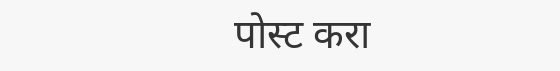पोस्ट करा